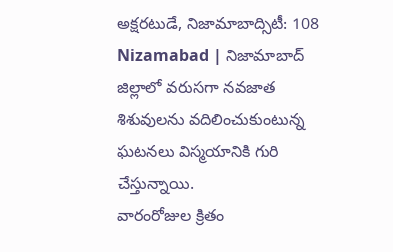అక్షరటుడే, నిజామాబాద్సిటీ: 108 Nizamabad | నిజామాబాద్ జిల్లాలో వరుసగా నవజాత శిశువులను వదిలించుకుంటున్న ఘటనలు విస్మయానికి గురి చేస్తున్నాయి.
వారంరోజుల క్రితం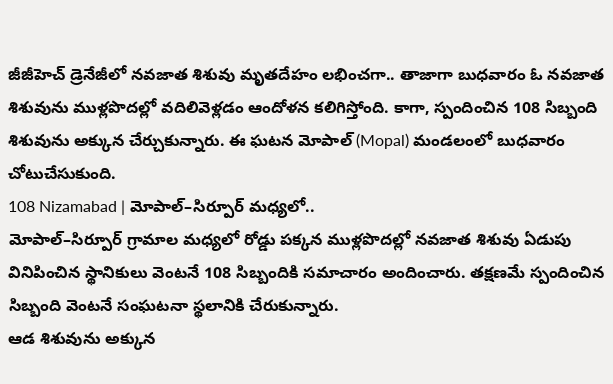జీజీహెచ్ డ్రెనేజీలో నవజాత శిశువు మృతదేహం లభించగా.. తాజాగా బుధవారం ఓ నవజాత శిశువును ముళ్లపొదల్లో వదిలివెళ్లడం ఆందోళన కలిగిస్తోంది. కాగా, స్పందించిన 108 సిబ్బంది శిశువును అక్కున చేర్చుకున్నారు. ఈ ఘటన మోపాల్ (Mopal) మండలంలో బుధవారం చోటుచేసుకుంది.
108 Nizamabad | మోపాల్–సిర్పూర్ మధ్యలో..
మోపాల్–సిర్పూర్ గ్రామాల మధ్యలో రోడ్డు పక్కన ముళ్లపొదల్లో నవజాత శిశువు ఏడుపు వినిపించిన స్థానికులు వెంటనే 108 సిబ్బందికి సమాచారం అందించారు. తక్షణమే స్పందించిన సిబ్బంది వెంటనే సంఘటనా స్థలానికి చేరుకున్నారు.
ఆడ శిశువును అక్కున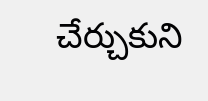చేర్చుకుని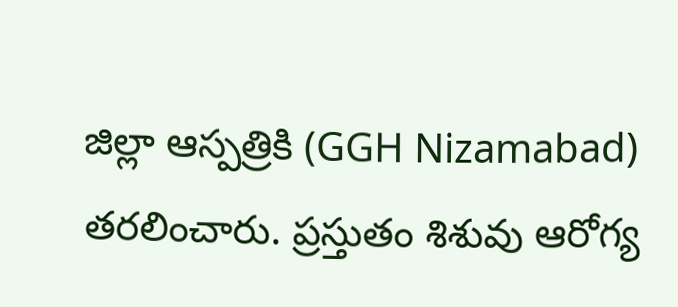జిల్లా ఆస్పత్రికి (GGH Nizamabad) తరలించారు. ప్రస్తుతం శిశువు ఆరోగ్య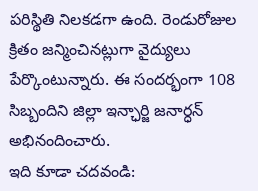పరిస్థితి నిలకడగా ఉంది. రెండురోజుల క్రితం జన్మించినట్లుగా వైద్యులు పేర్కొంటున్నారు. ఈ సందర్భంగా 108 సిబ్బందిని జిల్లా ఇన్ఛార్జి జనార్ధన్ అభినందించారు.
ఇది కూడా చదవండి: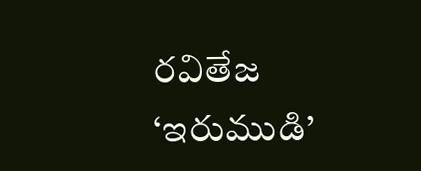రవితేజ ‘ఇరుముడి’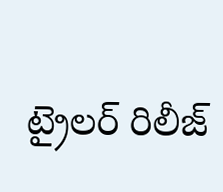ట్రైలర్ రిలీజ్